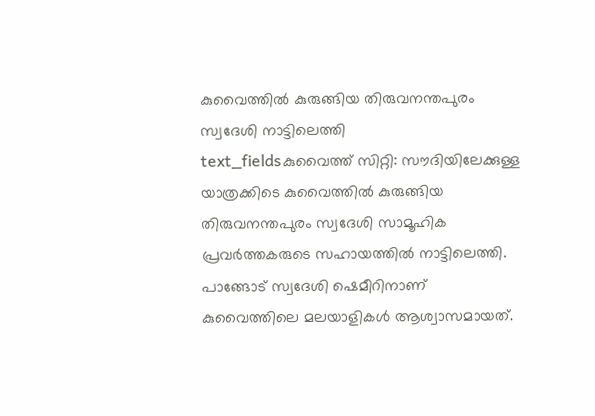കുവൈത്തിൽ കുരുങ്ങിയ തിരുവനന്തപുരം സ്വദേശി നാട്ടിലെത്തി
text_fieldsകുവൈത്ത് സിറ്റി: സൗദിയിലേക്കുള്ള യാത്രക്കിടെ കുവൈത്തിൽ കുരുങ്ങിയ തിരുവനന്തപുരം സ്വദേശി സാമൂഹിക പ്രവർത്തകരുടെ സഹായത്തിൽ നാട്ടിലെത്തി. പാങ്ങോട് സ്വദേശി ഷെമീറിനാണ് കുവൈത്തിലെ മലയാളികൾ ആശ്വാസമായത്.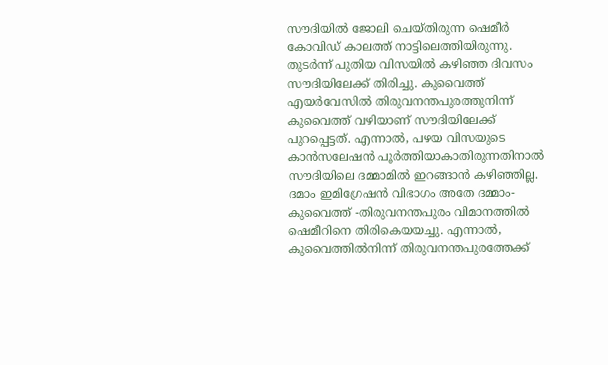സൗദിയിൽ ജോലി ചെയ്തിരുന്ന ഷെമീർ കോവിഡ് കാലത്ത് നാട്ടിലെത്തിയിരുന്നു. തുടർന്ന് പുതിയ വിസയിൽ കഴിഞ്ഞ ദിവസം സൗദിയിലേക്ക് തിരിച്ചു. കുവൈത്ത് എയർവേസിൽ തിരുവനന്തപുരത്തുനിന്ന് കുവൈത്ത് വഴിയാണ് സൗദിയിലേക്ക് പുറപ്പെട്ടത്. എന്നാൽ, പഴയ വിസയുടെ കാൻസലേഷൻ പൂർത്തിയാകാതിരുന്നതിനാൽ സൗദിയിലെ ദമ്മാമിൽ ഇറങ്ങാൻ കഴിഞ്ഞില്ല. ദമാം ഇമിഗ്രേഷൻ വിഭാഗം അതേ ദമ്മാം-കുവൈത്ത് -തിരുവനന്തപുരം വിമാനത്തിൽ ഷെമീറിനെ തിരികെയയച്ചു. എന്നാൽ, കുവൈത്തിൽനിന്ന് തിരുവനന്തപുരത്തേക്ക്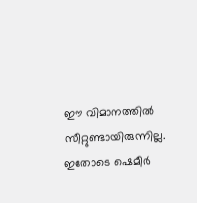ഈ വിമാനത്തിൽ സീറ്റുണ്ടായിരുന്നില്ല. ഇതോടെ ഷെമീർ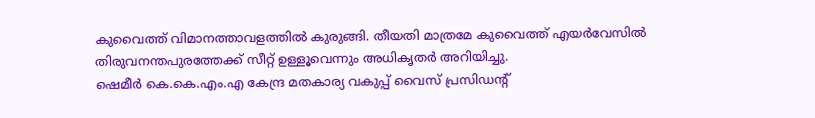കുവൈത്ത് വിമാനത്താവളത്തിൽ കുരുങ്ങി. തീയതി മാത്രമേ കുവൈത്ത് എയർവേസിൽ തിരുവനന്തപുരത്തേക്ക് സീറ്റ് ഉള്ളൂവെന്നും അധികൃതർ അറിയിച്ചു.
ഷെമീർ കെ.കെ.എം.എ കേന്ദ്ര മതകാര്യ വകുപ്പ് വൈസ് പ്രസിഡന്റ്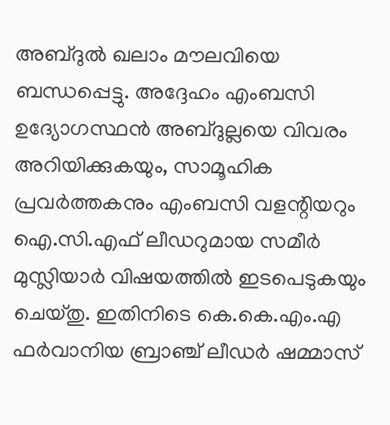അബ്ദുൽ ഖലാം മൗലവിയെ ബന്ധപ്പെട്ടു. അദ്ദേഹം എംബസി ഉദ്യോഗസ്ഥൻ അബ്ദുല്ലയെ വിവരം അറിയിക്കുകയും, സാമൂഹിക പ്രവർത്തകനും എംബസി വളന്റിയറും ഐ.സി.എഫ് ലീഡറുമായ സമീർ മുസ്ലിയാർ വിഷയത്തിൽ ഇടപെടുകയും ചെയ്തു. ഇതിനിടെ കെ.കെ.എം.എ ഫർവാനിയ ബ്രാഞ്ച് ലീഡർ ഷമ്മാസ്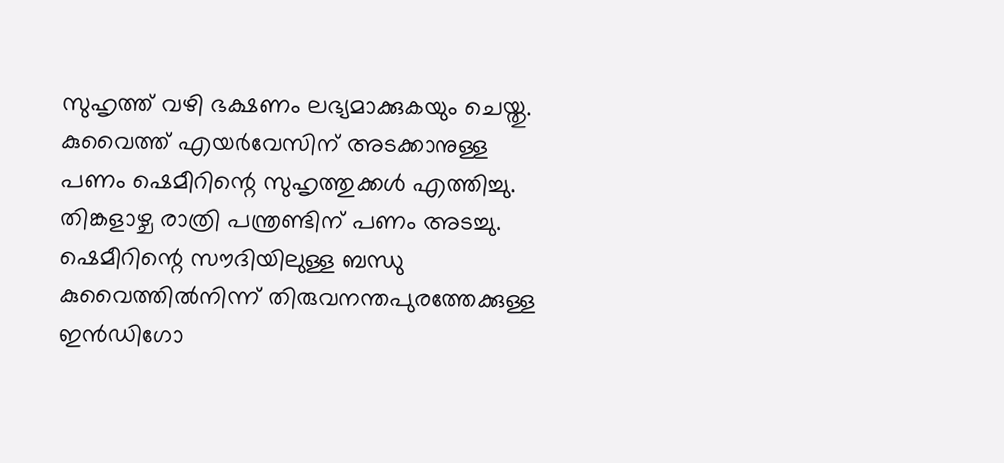സുഹൃത്ത് വഴി ഭക്ഷണം ലഭ്യമാക്കുകയും ചെയ്തു.
കുവൈത്ത് എയർവേസിന് അടക്കാനുള്ള പണം ഷെമീറിന്റെ സുഹൃത്തുക്കൾ എത്തിച്ചു. തിങ്കളാഴ്ച രാത്രി പന്ത്രണ്ടിന് പണം അടച്ചു. ഷെമീറിന്റെ സൗദിയിലുള്ള ബന്ധു കുവൈത്തിൽനിന്ന് തിരുവനന്തപുരത്തേക്കുള്ള ഇൻഡിഗോ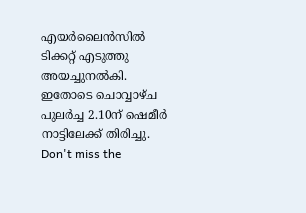എയർലൈൻസിൽ ടിക്കറ്റ് എടുത്തു അയച്ചുനൽകി. ഇതോടെ ചൊവ്വാഴ്ച പുലർച്ച 2.10ന് ഷെമീർ നാട്ടിലേക്ക് തിരിച്ചു.
Don't miss the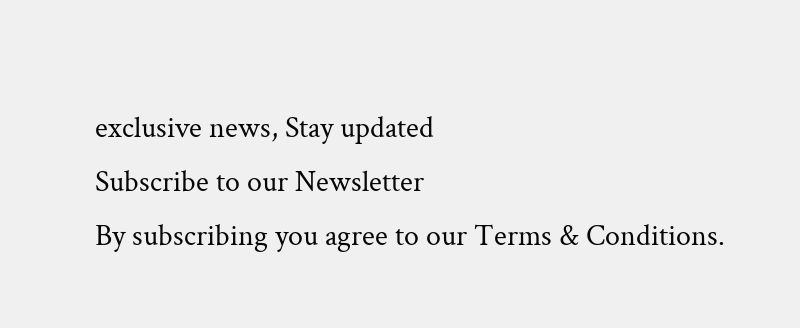exclusive news, Stay updated
Subscribe to our Newsletter
By subscribing you agree to our Terms & Conditions.